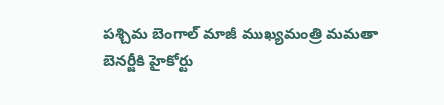పశ్చిమ బెంగాల్ మాజీ ముఖ్యమంత్రి మమతా బెనర్జీకి హైకోర్టు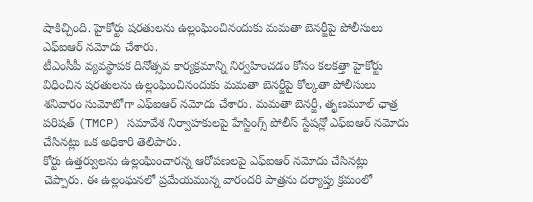షాకిచ్చింది. హైకోర్టు షరతులను ఉల్లంఘించినందుకు మమతా బెనర్జీపై పోలీసులు ఎఫ్ఐఆర్ నమోదు చేశారు.
టీఎంసీపీ వ్యవస్థాపక దినోత్సవ కార్యక్రమాన్ని నిర్వహించడం కోసం కలకత్తా హైకోర్టు విధించిన షరతులను ఉల్లంఘించినందుకు మమతా బెనర్జీపై కోల్కతా పోలీసులు శనివారం సుమోటోగా ఎఫ్ఐఆర్ నమోదు చేశారు. మమతా బెనర్జీ, తృణమూల్ ఛాత్ర పరిషత్ (TMCP) సమావేశ నిర్వాహకులపై హేస్టింగ్స్ పోలీస్ స్టేషన్లో ఎఫ్ఐఆర్ నమోదు చేసినట్లు ఒక అధికారి తెలిపారు.
కోర్టు ఉత్తర్వులను ఉల్లంఘించారన్న ఆరోపణలపై ఎఫ్ఐఆర్ నమోదు చేసినట్లు చెప్పారు. ఈ ఉల్లంఘనలో ప్రమేయమున్న వారందరి పాత్రను దర్యాప్తు క్రమంలో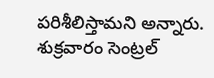పరిశీలిస్తామని అన్నారు. శుక్రవారం సెంట్రల్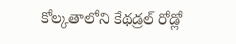కోల్కతాలోని కేథడ్రల్ రోడ్లో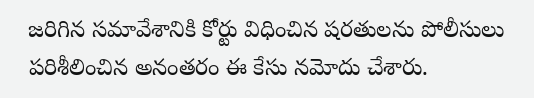జరిగిన సమావేశానికి కోర్టు విధించిన షరతులను పోలీసులు పరిశీలించిన అనంతరం ఈ కేసు నమోదు చేశారు.